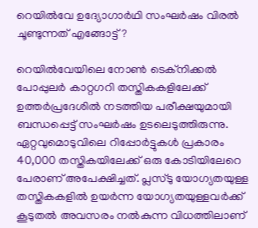റെയില്‍വേ ഉദ്യോഗാര്‍ഥി സംഘര്‍ഷം വിരല്‍ ചൂണ്ടുന്നത് എങ്ങോട്ട്?

റെയില്‍വേയിലെ നോണ്‍ ടെക്നിക്കല്‍ പോപ്പുലര്‍ കാറ്റഗറി തസ്തികകളിലേക്ക് ഉത്തർപ്രദേശിൽ നടത്തിയ പരീക്ഷയുമായി ബന്ധപ്പെട്ട് സംഘര്‍ഷം ഉടലെടുത്തിരുന്നു. ഏറ്റവുമൊടുവിലെ റിപ്പോര്‍ട്ടുകള്‍ പ്രകാരം 40,000 തസ്തികയിലേക്ക് ഒരു കോടിയിലേറെ പേരാണ് അപേക്ഷിച്ചത്. പ്ലസ്ടു യോഗ്യതയുള്ള തസ്തികകളില്‍ ഉയര്‍ന്ന യോഗ്യതയുള്ളവര്‍ക്ക് കൂടുതല്‍ അവസരം നല്‍കുന്ന വിധത്തിലാണ്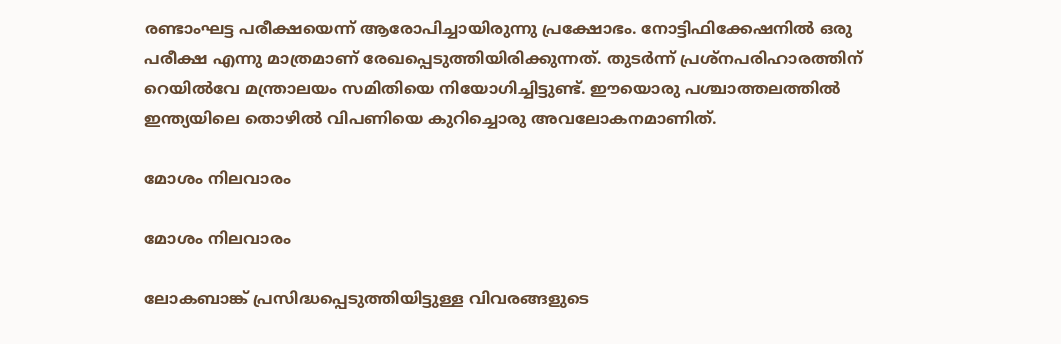രണ്ടാംഘട്ട പരീക്ഷയെന്ന് ആരോപിച്ചായിരുന്നു പ്രക്ഷോഭം. നോട്ടിഫിക്കേഷനില്‍ ഒരു പരീക്ഷ എന്നു മാത്രമാണ് രേഖപ്പെടുത്തിയിരിക്കുന്നത്. തുടര്‍ന്ന് പ്രശ്നപരിഹാരത്തിന് റെയില്‍വേ മന്ത്രാലയം സമിതിയെ നിയോഗിച്ചിട്ടുണ്ട്. ഈയൊരു പശ്ചാത്തലത്തില്‍ ഇന്ത്യയിലെ തൊഴില്‍ വിപണിയെ കുറിച്ചൊരു അവലോകനമാണിത്.

മോശം നിലവാരം

മോശം നിലവാരം

ലോകബാങ്ക് പ്രസിദ്ധപ്പെടുത്തിയിട്ടുള്ള വിവരങ്ങളുടെ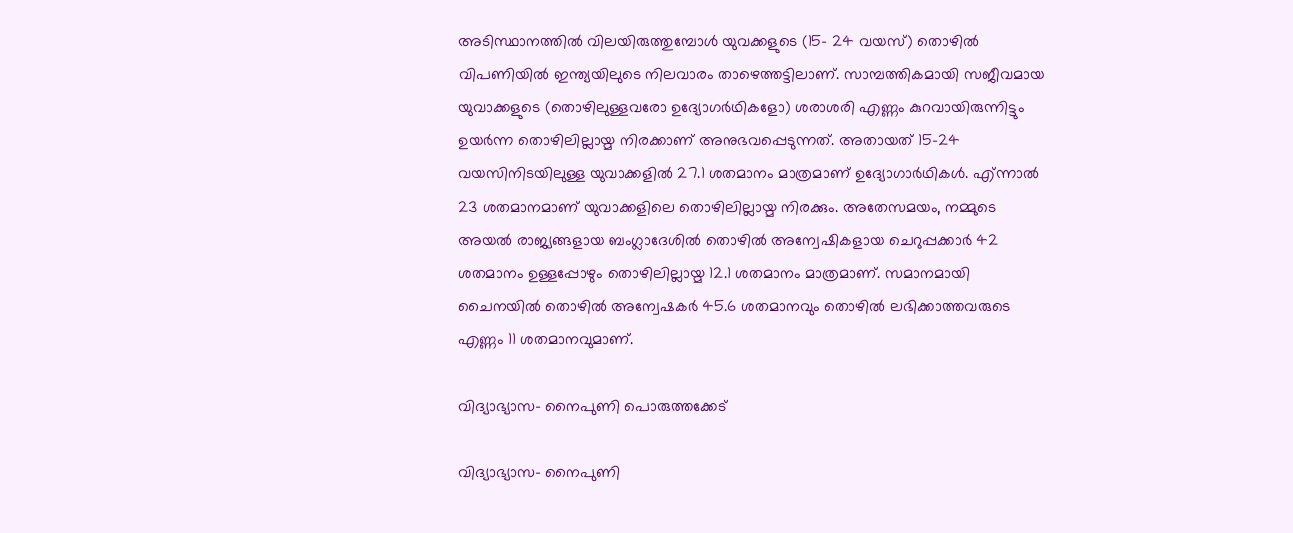അടിസ്ഥാനത്തില്‍ വിലയിരുത്തുമ്പോള്‍ യുവക്കളുടെ (15- 24 വയസ്) തൊഴില്‍ വിപണിയില്‍ ഇന്ത്യയിലുടെ നിലവാരം താഴെത്തട്ടിലാണ്. സാമ്പത്തികമായി സജീവമായ യുവാക്കളുടെ (തൊഴിലുള്ളവരോ ഉദ്യോഗര്‍ഥികളോ) ശരാശരി എണ്ണം കുറവായിരുന്നിട്ടും ഉയര്‍ന്ന തൊഴിലില്ലായ്മ നിരക്കാണ് അനുഭവപ്പെടുന്നത്. അതായത് 15-24 വയസിനിടയിലുള്ള യുവാക്കളില്‍ 27.1 ശതമാനം മാത്രമാണ് ഉദ്യോഗാര്‍ഥികള്‍. എ്ന്നാല്‍ 23 ശതമാനമാണ് യുവാക്കളിലെ തൊഴിലില്ലായ്മ നിരക്കും. അതേസമയം, നമ്മുടെ അയല്‍ രാജ്യങ്ങളായ ബംഗ്ലാദേശില്‍ തൊഴില്‍ അന്വേഷികളായ ചെറുപ്പക്കാര്‍ 42 ശതമാനം ഉള്ളപ്പോഴും തൊഴിലില്ലായ്മ 12.1 ശതമാനം മാത്രമാണ്. സമാനമായി ചൈനയില്‍ തൊഴില്‍ അന്വേഷകര്‍ 45.6 ശതമാനവും തൊഴില്‍ ലഭിക്കാത്തവരുടെ എണ്ണം 11 ശതമാനവുമാണ്.

വിദ്യാഭ്യാസ- നൈപുണി പൊരുത്തക്കേട്

വിദ്യാഭ്യാസ- നൈപുണി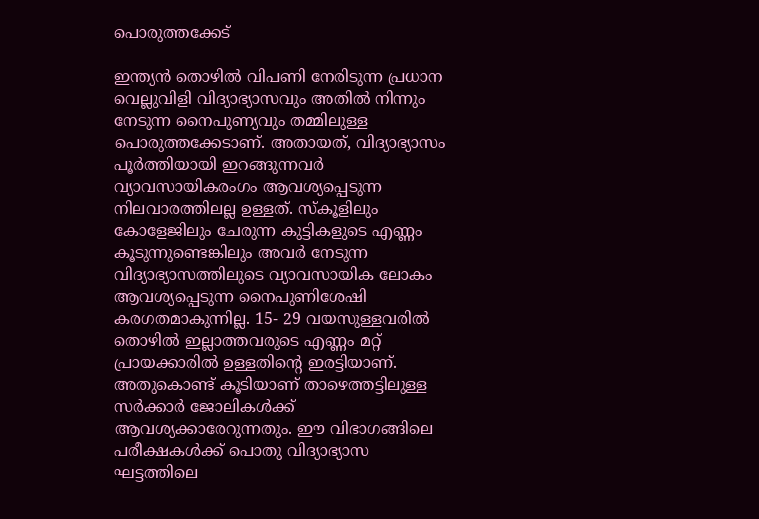പൊരുത്തക്കേട്

ഇന്ത്യന്‍ തൊഴില്‍ വിപണി നേരിടുന്ന പ്രധാന വെല്ലുവിളി വിദ്യാഭ്യാസവും അതില്‍ നിന്നും നേടുന്ന നൈപുണ്യവും തമ്മിലുള്ള പൊരുത്തക്കേടാണ്. അതായത്, വിദ്യാഭ്യാസം പൂര്‍ത്തിയായി ഇറങ്ങുന്നവര്‍ വ്യാവസായികരംഗം ആവശ്യപ്പെടുന്ന നിലവാരത്തിലല്ല ഉള്ളത്. സ്‌കൂളിലും കോളേജിലും ചേരുന്ന കുട്ടികളുടെ എണ്ണം കൂടുന്നുണ്ടെങ്കിലും അവര്‍ നേടുന്ന വിദ്യാഭ്യാസത്തിലുടെ വ്യാവസായിക ലോകം ആവശ്യപ്പെടുന്ന നൈപുണിശേഷി കരഗതമാകുന്നില്ല. 15- 29 വയസുള്ളവരില്‍ തൊഴില്‍ ഇല്ലാത്തവരുടെ എണ്ണം മറ്റ് പ്രായക്കാരില്‍ ഉള്ളതിന്റെ ഇരട്ടിയാണ്. അതുകൊണ്ട് കൂടിയാണ് താഴെത്തട്ടിലുള്ള സര്‍ക്കാര്‍ ജോലികള്‍ക്ക് ആവശ്യക്കാരേറുന്നതും. ഈ വിഭാഗങ്ങിലെ പരീക്ഷകള്‍ക്ക് പൊതു വിദ്യാഭ്യാസ ഘട്ടത്തിലെ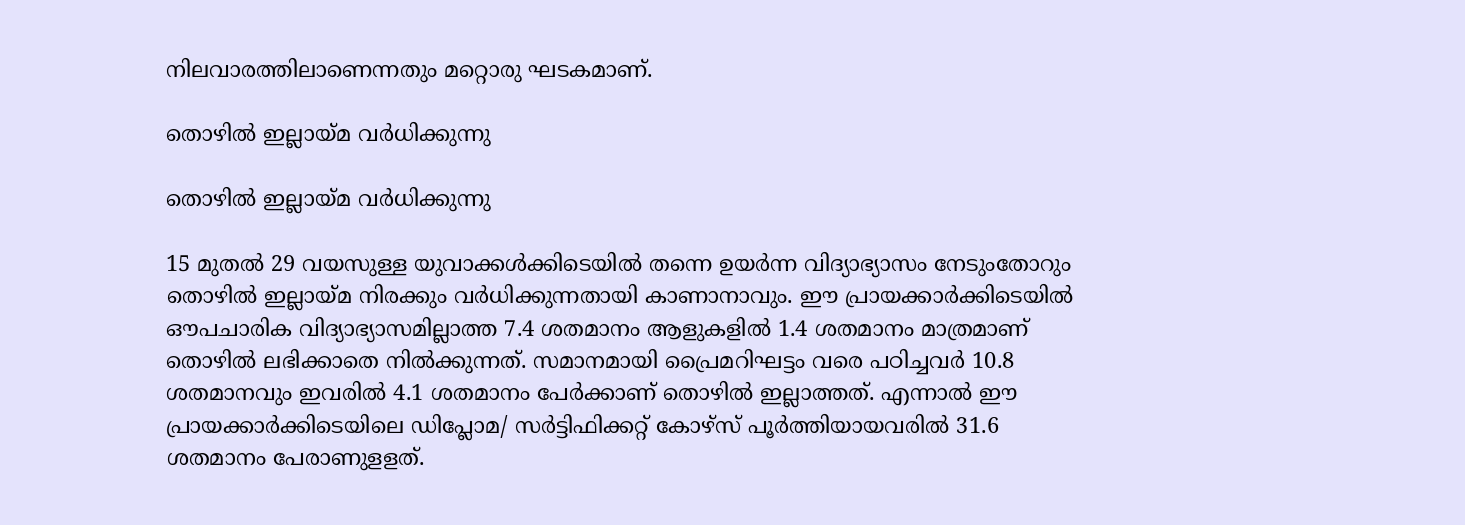നിലവാരത്തിലാണെന്നതും മറ്റൊരു ഘടകമാണ്.

തൊഴില്‍ ഇല്ലായ്മ വര്‍ധിക്കുന്നു

തൊഴില്‍ ഇല്ലായ്മ വര്‍ധിക്കുന്നു

15 മുതല്‍ 29 വയസുള്ള യുവാക്കള്‍ക്കിടെയില്‍ തന്നെ ഉയര്‍ന്ന വിദ്യാഭ്യാസം നേടുംതോറും തൊഴില്‍ ഇല്ലായ്മ നിരക്കും വര്‍ധിക്കുന്നതായി കാണാനാവും. ഈ പ്രായക്കാര്‍ക്കിടെയില്‍ ഔപചാരിക വിദ്യാഭ്യാസമില്ലാത്ത 7.4 ശതമാനം ആളുകളില്‍ 1.4 ശതമാനം മാത്രമാണ് തൊഴില്‍ ലഭിക്കാതെ നില്‍ക്കുന്നത്. സമാനമായി പ്രൈമറിഘട്ടം വരെ പഠിച്ചവര്‍ 10.8 ശതമാനവും ഇവരില്‍ 4.1 ശതമാനം പേര്‍ക്കാണ് തൊഴില്‍ ഇല്ലാത്തത്. എന്നാല്‍ ഈ പ്രായക്കാര്‍ക്കിടെയിലെ ഡിപ്ലോമ/ സര്‍ട്ടിഫിക്കറ്റ് കോഴ്‌സ് പൂര്‍ത്തിയായവരില്‍ 31.6 ശതമാനം പേരാണുളളത്.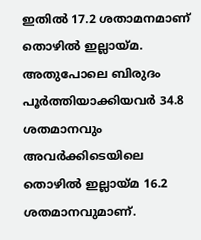ഇതില്‍ 17.2 ശതാമനമാണ് തൊഴില്‍ ഇല്ലായ്മ. അതുപോലെ ബിരുദം പൂര്‍ത്തിയാക്കിയവര്‍ 34.8 ശതമാനവും അവര്‍ക്കിടെയിലെ തൊഴില്‍ ഇല്ലായ്മ 16.2 ശതമാനവുമാണ്.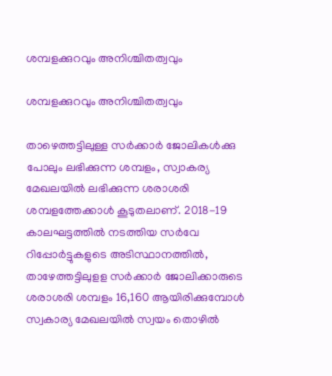ശമ്പളക്കുറവും അനിശ്ചിതത്വവും

ശമ്പളക്കുറവും അനിശ്ചിതത്വവും

താഴെത്തട്ടിലുള്ള സര്‍ക്കാര്‍ ജോലികള്‍ക്കു പോലും ലഭിക്കുന്ന ശമ്പളം, സ്വാകര്യ മേഖലയില്‍ ലഭിക്കുന്ന ശരാശരി ശമ്പളത്തേക്കാള്‍ കൂടുതലാണ്. 2018-19 കാലഘട്ടത്തില്‍ നടത്തിയ സര്‍വേ റിപ്പോര്‍ട്ടുകളുടെ അടിസ്ഥാനത്തില്‍, താഴേത്തട്ടിലുളള സര്‍ക്കാര്‍ ജോലിക്കാരുടെ ശരാശരി ശമ്പളം 16,160 ആയിരിക്കുമ്പോള്‍ സ്വകാര്യ മേഖലയില്‍ സ്വയം തൊഴില്‍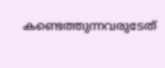കണ്ടെത്തുന്നവരുടേത്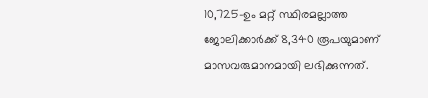10,725-ഉം മറ്റ് സ്ഥിരമല്ലാത്ത ജോലിക്കാര്‍ക്ക് 8,340 രൂപയുമാണ് മാസവരുമാനമായി ലഭിക്കുന്നത്.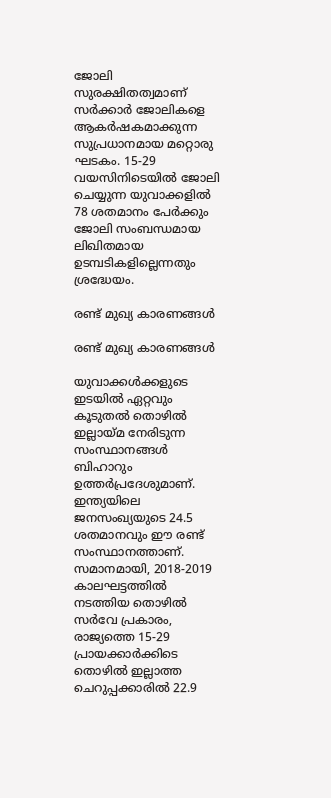ജോലി സുരക്ഷിതത്വമാണ് സര്‍ക്കാര്‍ ജോലികളെ ആകര്‍ഷകമാക്കുന്ന സുപ്രധാനമായ മറ്റൊരു ഘടകം. 15-29 വയസിനിടെയില്‍ ജോലി ചെയ്യുന്ന യുവാക്കളില്‍ 78 ശതമാനം പേര്‍ക്കും ജോലി സംബന്ധമായ ലിഖിതമായ ഉടമ്പടികളില്ലെന്നതും ശ്രദ്ധേയം.

രണ്ട് മുഖ്യ കാരണങ്ങള്‍

രണ്ട് മുഖ്യ കാരണങ്ങള്‍

യുവാക്കള്‍ക്കളുടെ ഇടയില്‍ ഏറ്റവും കൂടുതല്‍ തൊഴില്‍ ഇല്ലായ്മ നേരിടുന്ന സംസ്ഥാനങ്ങള്‍ ബിഹാറും ഉത്തര്‍പ്രദേശുമാണ്. ഇന്ത്യയിലെ ജനസംഖ്യയുടെ 24.5 ശതമാനവും ഈ രണ്ട് സംസ്ഥാനത്താണ്. സമാനമായി, 2018-2019 കാലഘട്ടത്തില്‍ നടത്തിയ തൊഴില്‍ സര്‍വേ പ്രകാരം, രാജ്യത്തെ 15-29 പ്രായക്കാര്‍ക്കിടെ തൊഴില്‍ ഇല്ലാത്ത ചെറുപ്പക്കാരില്‍ 22.9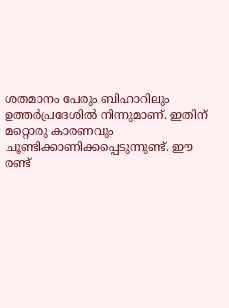ശതമാനം പേരും ബിഹാറിലും ഉത്തര്‍പ്രദേശില്‍ നിന്നുമാണ്. ഇതിന് മറ്റൊരു കാരണവും ചൂണ്ടിക്കാണിക്കപ്പെടുന്നുണ്ട്. ഈ രണ്ട്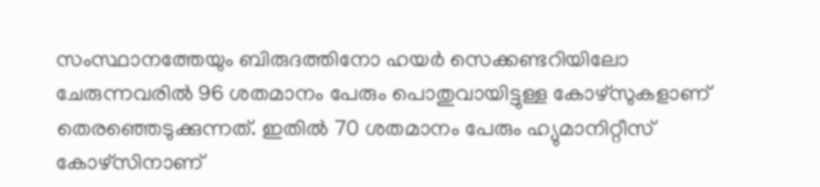സംസ്ഥാനത്തേയും ബിരുദത്തിനോ ഹയര്‍ സെക്കണ്ടറിയിലോ ചേരുന്നവരില്‍ 96 ശതമാനം പേരും പൊതുവായിട്ടുള്ള കോഴ്‌സുകളാണ് തെരഞ്ഞെടുക്കുന്നത്. ഇതില്‍ 70 ശതമാനം പേരും ഹ്യുമാനിറ്റീസ് കോഴ്‌സിനാണ്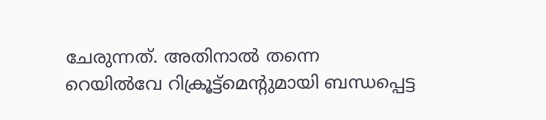ചേരുന്നത്. അതിനാല്‍ തന്നെ റെയില്‍വേ റിക്രൂട്ട്‌മെന്റുമായി ബന്ധപ്പെട്ട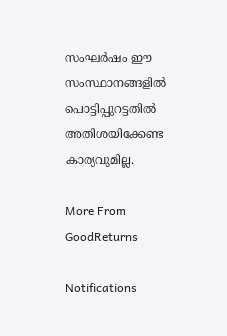സംഘര്‍ഷം ഈ സംസ്ഥാനങ്ങളില്‍ പൊട്ടിപ്പുറട്ടതില്‍ അതിശയിക്കേണ്ട കാര്യവുമില്ല.

More From GoodReturns

Notifications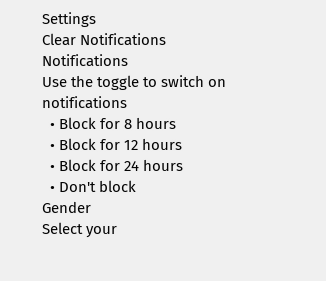Settings
Clear Notifications
Notifications
Use the toggle to switch on notifications
  • Block for 8 hours
  • Block for 12 hours
  • Block for 24 hours
  • Don't block
Gender
Select your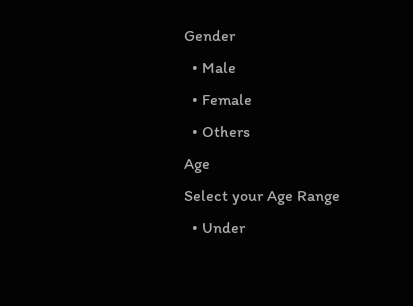Gender
  • Male
  • Female
  • Others
Age
Select your Age Range
  • Under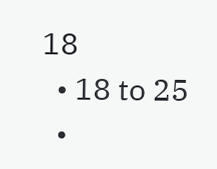18
  • 18 to 25
  •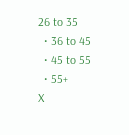26 to 35
  • 36 to 45
  • 45 to 55
  • 55+
X